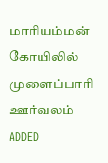மாரியம்மன் கோயிலில் முளைப்பாரி ஊர்வலம்
ADDED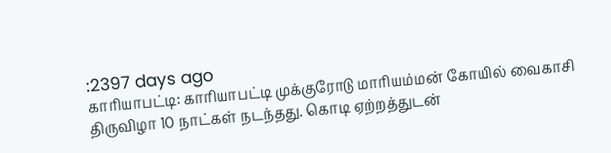:2397 days ago
காரியாபட்டி: காரியாபட்டி முக்குரோடு மாரியம்மன் கோயில் வைகாசி திருவிழா 10 நாட்கள் நடந்தது. கொடி ஏற்றத்துடன்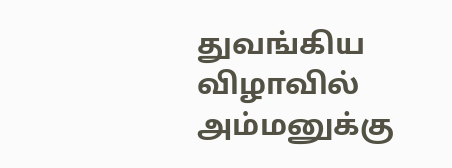துவங்கிய விழாவில் அம்மனுக்கு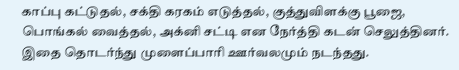காப்பு கட்டுதல், சக்தி கரகம் எடுத்தல், குத்துவிளக்கு பூஜை, பொங்கல் வைத்தல், அக்னி சட்டி என நேர்த்தி கடன் செலுத்தினர். இதை தொடர்ந்து முளைப்பாரி ஊர்வலமும் நடந்தது.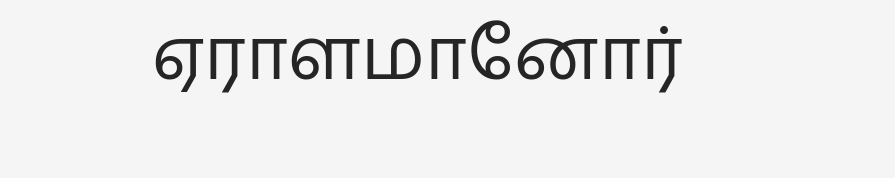ஏராளமானோர்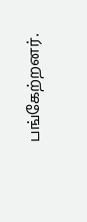பங்கேற்றனர்.